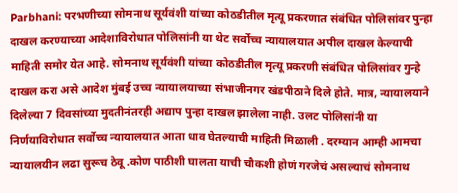Parbhani: परभणीच्या सोमनाथ सूर्यवंशी यांच्या कोठडीतील मृत्यू प्रकरणात संबंधित पोलिसांवर पुन्हा दाखल करण्याच्या आदेशाविरोधात पोलिसांनी या थेट सर्वोच्च न्यायालयात अपील दाखल केल्याची माहिती समोर येत आहे. सोमनाथ सूर्यवंशी यांच्या कोठडीतील मृत्यू प्रकरणी संबंधित पोलिसांवर गुन्हे दाखल करा असे आदेश मुंबई उच्च न्यायालयाच्या संभाजीनगर खंडपीठाने दिले होते. मात्र, न्यायालयाने दिलेल्या 7 दिवसांच्या मुदतीनंतरही अद्याप पुन्हा दाखल झालेला नाही. उलट पोलिसांनी या निर्णयाविरोधात सर्वोच्च न्यायालयात आता धाव घेतल्याची माहिती मिळाली . दरम्यान आम्ही आमचा न्यायालयीन लढा सुरूच ठेवू .कोण पाठीशी घालता याची चौकशी होणं गरजेचं असल्याचं सोमनाथ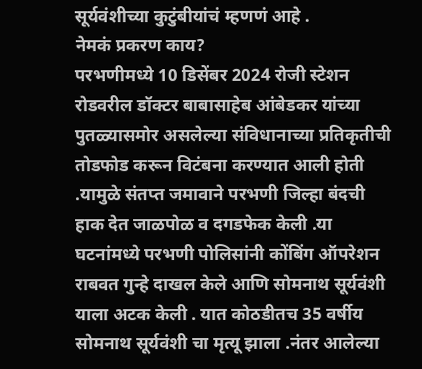सूर्यवंशीच्या कुटुंबीयांचं म्हणणं आहे .
नेमकं प्रकरण काय?
परभणीमध्ये 10 डिसेंबर 2024 रोजी स्टेशन रोडवरील डॉक्टर बाबासाहेब आंबेडकर यांच्या पुतळ्यासमोर असलेल्या संविधानाच्या प्रतिकृतीची तोडफोड करून विटंबना करण्यात आली होती .यामुळे संतप्त जमावाने परभणी जिल्हा बंदची हाक देत जाळपोळ व दगडफेक केली .या घटनांमध्ये परभणी पोलिसांनी कोंबिंग ऑपरेशन राबवत गुन्हे दाखल केले आणि सोमनाथ सूर्यवंशी याला अटक केली . यात कोठडीतच 35 वर्षीय सोमनाथ सूर्यवंशी चा मृत्यू झाला .नंतर आलेल्या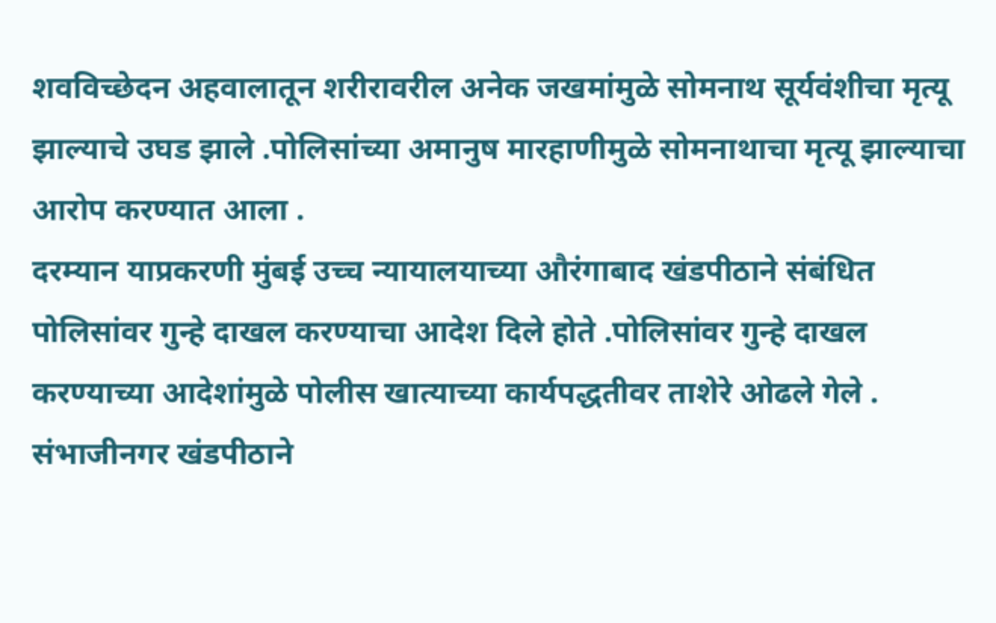शवविच्छेदन अहवालातून शरीरावरील अनेक जखमांमुळे सोमनाथ सूर्यवंशीचा मृत्यू झाल्याचे उघड झाले .पोलिसांच्या अमानुष मारहाणीमुळे सोमनाथाचा मृत्यू झाल्याचा आरोप करण्यात आला .
दरम्यान याप्रकरणी मुंबई उच्च न्यायालयाच्या औरंगाबाद खंडपीठाने संबंधित पोलिसांवर गुन्हे दाखल करण्याचा आदेश दिले होते .पोलिसांवर गुन्हे दाखल करण्याच्या आदेशांमुळे पोलीस खात्याच्या कार्यपद्धतीवर ताशेरे ओढले गेले . संभाजीनगर खंडपीठाने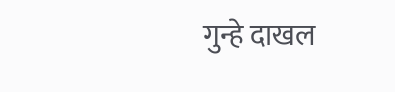गुन्हे दाखल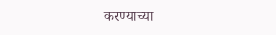करण्याच्या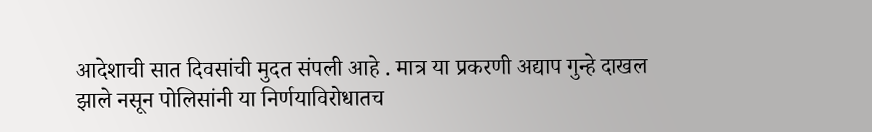आदेशाची सात दिवसांची मुदत संपली आहे . मात्र या प्रकरणी अद्याप गुन्हे दाखल झाले नसून पोलिसांनी या निर्णयाविरोधातच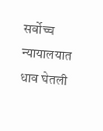सर्वोच्च न्यायालयात धाव घेतली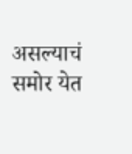असल्याचं समोर येत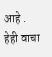आहे .
हेही वाचा